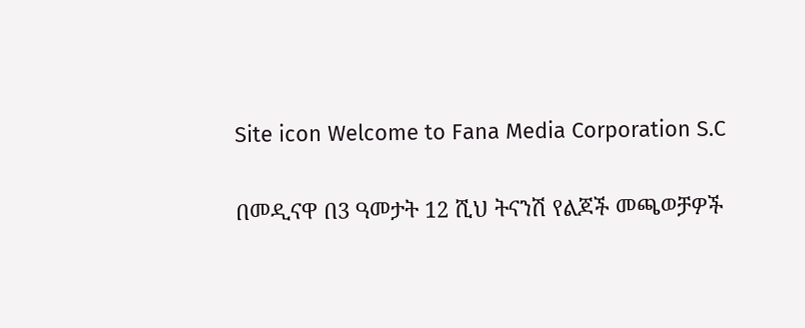Site icon Welcome to Fana Media Corporation S.C

በመዲናዋ በ3 ዓመታት 12 ሺህ ትናንሽ የልጆች መጫወቻዎች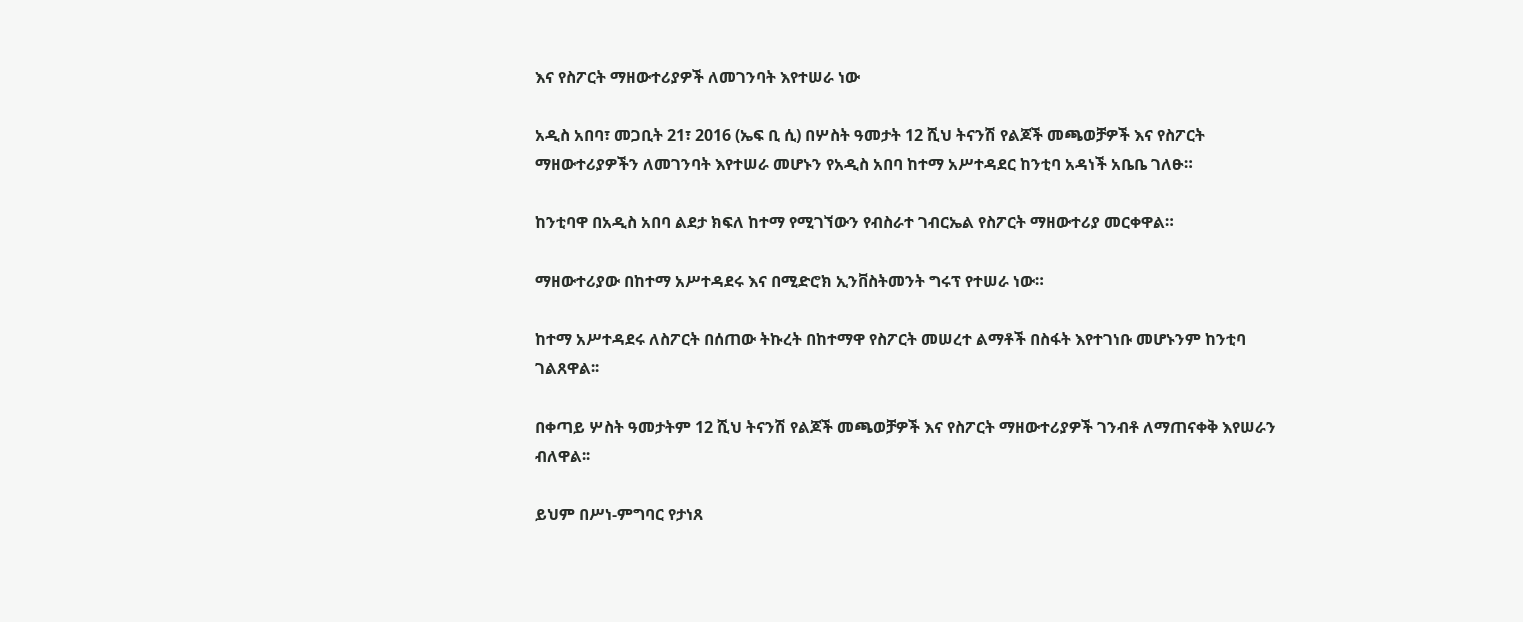እና የስፖርት ማዘውተሪያዎች ለመገንባት እየተሠራ ነው

አዲስ አበባ፣ መጋቢት 21፣ 2016 (ኤፍ ቢ ሲ) በሦስት ዓመታት 12 ሺህ ትናንሽ የልጆች መጫወቻዎች እና የስፖርት ማዘውተሪያዎችን ለመገንባት እየተሠራ መሆኑን የአዲስ አበባ ከተማ አሥተዳደር ከንቲባ አዳነች አቤቤ ገለፁ።

ከንቲባዋ በአዲስ አበባ ልደታ ክፍለ ከተማ የሚገኘውን የብስራተ ገብርኤል የስፖርት ማዘውተሪያ መርቀዋል።

ማዘውተሪያው በከተማ አሥተዳደሩ እና በሚድሮክ ኢንቨስትመንት ግሩፕ የተሠራ ነው።

ከተማ አሥተዳደሩ ለስፖርት በሰጠው ትኩረት በከተማዋ የስፖርት መሠረተ ልማቶች በስፋት እየተገነቡ መሆኑንም ከንቲባ ገልጸዋል፡፡

በቀጣይ ሦስት ዓመታትም 12 ሺህ ትናንሽ የልጆች መጫወቻዎች እና የስፖርት ማዘውተሪያዎች ገንብቶ ለማጠናቀቅ እየሠራን ብለዋል፡፡

ይህም በሥነ-ምግባር የታነጸ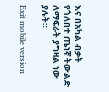እና በአካል ብቃት የጎለበተ ጤነኛ ትውልድ ለማፍራት ያግዛል ነው ያሉት።

Exit mobile version